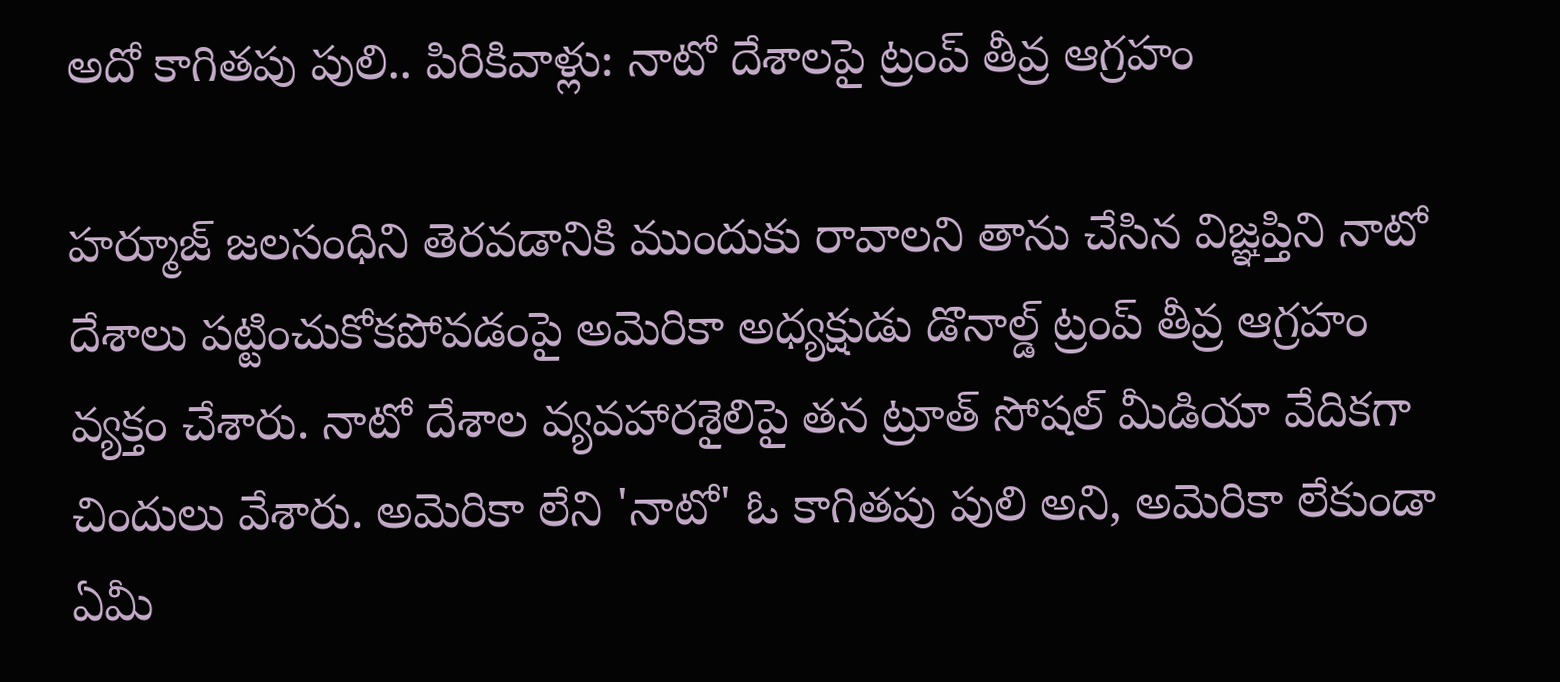అదో కాగితపు పులి.. పిరికివాళ్లు: నాటో దేశాలపై ట్రంప్ తీవ్ర ఆగ్రహం

హర్మూజ్ జలసంధిని తెరవడానికి ముందుకు రావాలని తాను చేసిన విజ్ఞప్తిని నాటో దేశాలు పట్టించుకోకపోవడంపై అమెరికా అధ్యక్షుడు డొనాల్డ్ ట్రంప్ తీవ్ర ఆగ్రహం వ్యక్తం చేశారు. నాటో దేశాల వ్యవహారశైలిపై తన ట్రూత్ సోషల్ మీడియా వేదికగా చిందులు వేశారు. అమెరికా లేని 'నాటో' ఓ కాగితపు పులి అని, అమెరికా లేకుండా ఏమీ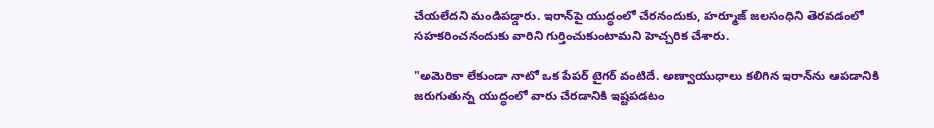చేయలేదని మండిపడ్డారు. ఇరాన్‌పై యుద్ధంలో చేరనందుకు, హర్మూజ్ జలసంధిని తెరవడంలో సహకరించనందుకు వారిని గుర్తించుకుంటామని హెచ్చరిక చేశారు.

"అమెరికా లేకుండా నాటో ఒక పేపర్ టైగర్ వంటిదే. అణ్వాయుధాలు కలిగిన ఇరాన్‌ను ఆపడానికి జరుగుతున్న యుద్ధంలో వారు చేరడానికి ఇష్టపడటం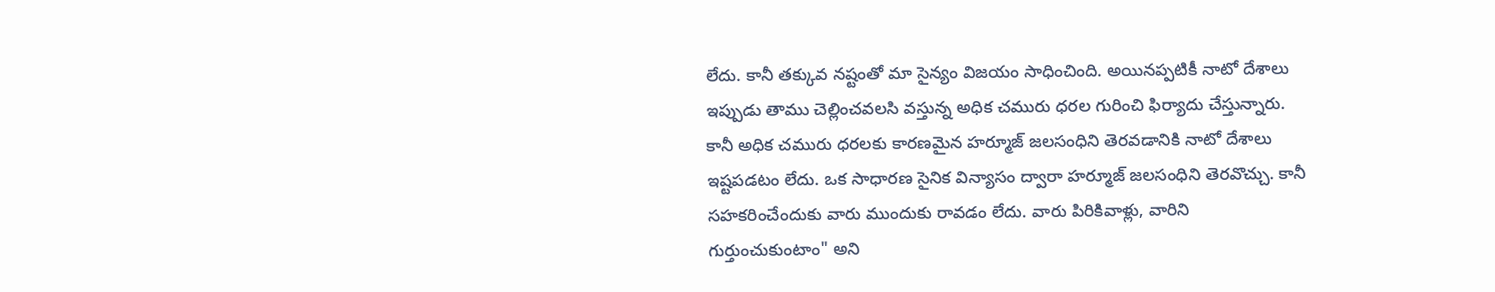లేదు. కానీ తక్కువ నష్టంతో మా సైన్యం విజయం సాధించింది. అయినప్పటికీ నాటో దేశాలు ఇప్పుడు తాము చెల్లించవలసి వస్తున్న అధిక చమురు ధరల గురించి ఫిర్యాదు చేస్తున్నారు. కానీ అధిక చమురు ధరలకు కారణమైన హర్మూజ్ జలసంధిని తెరవడానికి నాటో దేశాలు ఇష్టపడటం లేదు. ఒక సాధారణ సైనిక విన్యాసం ద్వారా హర్మూజ్ జలసంధిని తెరవొచ్చు. కానీ సహకరించేందుకు వారు ముందుకు రావడం లేదు. వారు పిరికివాళ్లు, వారిని గుర్తుంచుకుంటాం" అని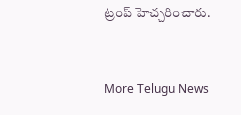ట్రంప్ హెచ్చరించారు.


More Telugu News